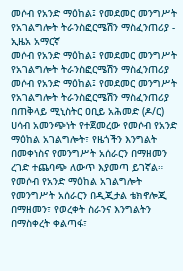መሶብ የአንድ ማዕከል፤ የመደመር መንግሥት የአገልግሎት ትራንስፎርሜሽን ማስፈንጠሪያ - ኢዜአ አማርኛ
መሶብ የአንድ ማዕከል፤ የመደመር መንግሥት የአገልግሎት ትራንስፎርሜሽን ማስፈንጠሪያ
መሶብ የአንድ ማዕከል፤ የመደመር መንግሥት የአገልግሎት ትራንስፎርሜሽን ማስፈንጠሪያ
በጠቅላይ ሚኒስትር ዐቢይ አሕመድ (ዶ/ር) ሀሳብ አመንጭነት የተጀመረው የመሶብ የአንድ ማዕከል አገልግሎት፣ የዜጎችን እንግልት በመቀነስና የመንግሥት አሰራርን በማዘመን ረገድ ተጨባጭ ለውጥ እያመጣ ይገኛል።
የመሶብ የአንድ ማዕከል አገልግሎት የመንግሥት አሰራርን በዲጂታል ቴክኖሎጂ በማዘመን፣ የወረቀት ስራንና እንግልትን በማስቀረት ቀልጣፋ፣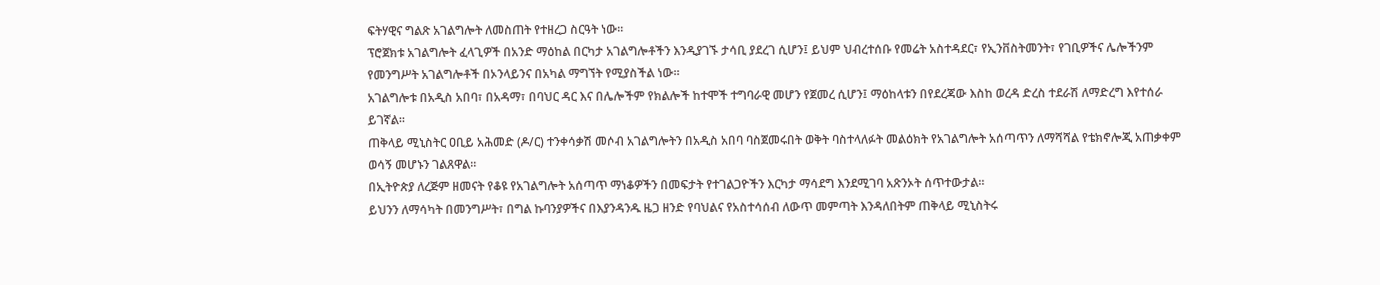ፍትሃዊና ግልጽ አገልግሎት ለመስጠት የተዘረጋ ስርዓት ነው።
ፕሮጀክቱ አገልግሎት ፈላጊዎች በአንድ ማዕከል በርካታ አገልግሎቶችን እንዲያገኙ ታሳቢ ያደረገ ሲሆን፤ ይህም ህብረተሰቡ የመሬት አስተዳደር፣ የኢንቨስትመንት፣ የገቢዎችና ሌሎችንም የመንግሥት አገልግሎቶች በኦንላይንና በአካል ማግኘት የሚያስችል ነው።
አገልግሎቱ በአዲስ አበባ፣ በአዳማ፣ በባህር ዳር እና በሌሎችም የክልሎች ከተሞች ተግባራዊ መሆን የጀመረ ሲሆን፤ ማዕከላቱን በየደረጃው እስከ ወረዳ ድረስ ተደራሽ ለማድረግ እየተሰራ ይገኛል።
ጠቅላይ ሚኒስትር ዐቢይ አሕመድ (ዶ/ር) ተንቀሳቃሽ መሶብ አገልግሎትን በአዲስ አበባ ባስጀመሩበት ወቅት ባስተላለፉት መልዕክት የአገልግሎት አሰጣጥን ለማሻሻል የቴክኖሎጂ አጠቃቀም ወሳኝ መሆኑን ገልጸዋል።
በኢትዮጵያ ለረጅም ዘመናት የቆዩ የአገልግሎት አሰጣጥ ማነቆዎችን በመፍታት የተገልጋዮችን እርካታ ማሳደግ እንደሚገባ አጽንኦት ሰጥተውታል።
ይህንን ለማሳካት በመንግሥት፣ በግል ኩባንያዎችና በእያንዳንዱ ዜጋ ዘንድ የባህልና የአስተሳሰብ ለውጥ መምጣት እንዳለበትም ጠቅላይ ሚኒስትሩ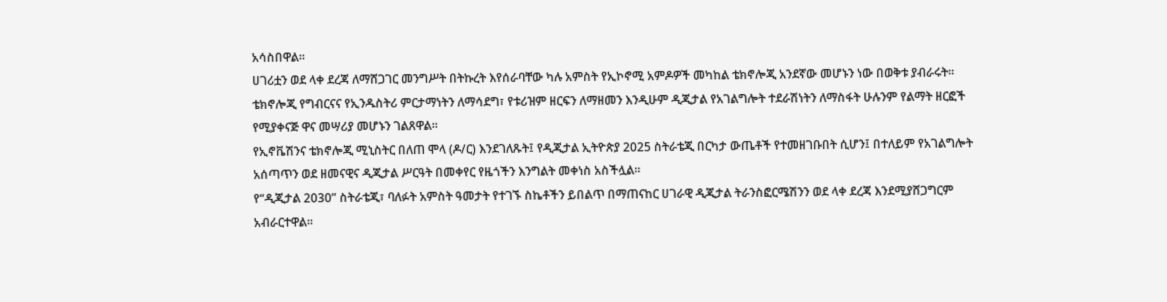አሳስበዋል።
ሀገሪቷን ወደ ላቀ ደረጃ ለማሸጋገር መንግሥት በትኩረት እየሰራባቸው ካሉ አምስት የኢኮኖሚ አምዶዎች መካከል ቴክኖሎጂ አንደኛው መሆኑን ነው በወቅቱ ያብራሩት።
ቴክኖሎጂ የግብርናና የኢንዱስትሪ ምርታማነትን ለማሳደግ፣ የቱሪዝም ዘርፍን ለማዘመን እንዲሁም ዲጂታል የአገልግሎት ተደራሽነትን ለማስፋት ሁሉንም የልማት ዘርፎች የሚያቀናጅ ዋና መሣሪያ መሆኑን ገልጸዋል።
የኢኖቬሽንና ቴክኖሎጂ ሚኒስትር በለጠ ሞላ (ዶ/ር) እንደገለጹት፤ የዲጂታል ኢትዮጵያ 2025 ስትራቴጂ በርካታ ውጤቶች የተመዘገቡበት ሲሆን፤ በተለይም የአገልግሎት አሰጣጥን ወደ ዘመናዊና ዲጂታል ሥርዓት በመቀየር የዜጎችን እንግልት መቀነስ አስችሏል።
የ“ዲጂታል 2030” ስትራቴጂ፣ ባለፉት አምስት ዓመታት የተገኙ ስኬቶችን ይበልጥ በማጠናከር ሀገራዊ ዲጂታል ትራንስፎርሜሽንን ወደ ላቀ ደረጃ እንደሚያሸጋግርም አብራርተዋል።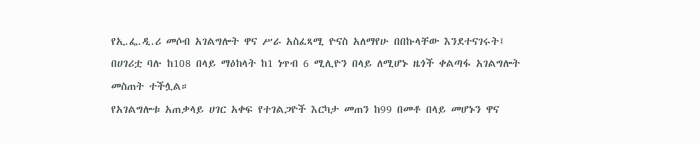የኢ.ፌ.ዲ.ሪ መሶብ አገልግሎት ዋና ሥራ አስፈጻሚ ዮናስ አለማየሁ በበኩላቸው እንደተናገሩት፤ በሀገሪቷ ባሉ ከ108 በላይ ማዕከላት ከ1 ነጥብ 6 ሚሊዮን በላይ ለሚሆኑ ዜጎች ቀልጣፋ አገልግሎት መስጠት ተችሏል።
የአገልግሎቱ አጠቃላይ ሀገር አቀፍ የተገልጋዮች እርካታ መጠን ከ99 በመቶ በላይ መሆኑን ዋና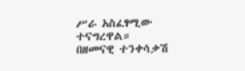ሥራ አስፈፃሚው ተናግረዋል።
በዘመናዊ ተንቀሳቃሽ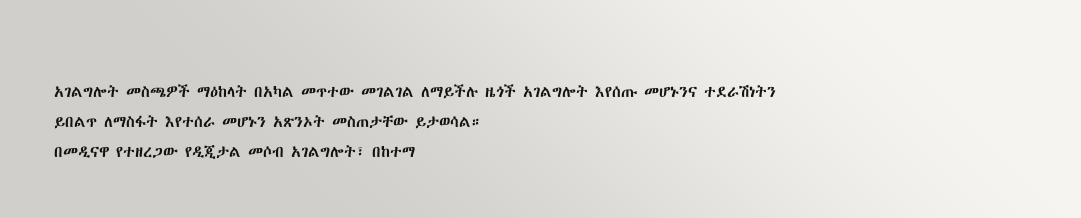አገልግሎት መስጫዎች ማዕከላት በአካል መጥተው መገልገል ለማይችሉ ዜጎች አገልግሎት እየሰጡ መሆኑንና ተደራሽነትን ይበልጥ ለማስፋት እየተሰራ መሆኑን አጽንኦት መስጠታቸው ይታወሳል።
በመዲናዋ የተዘረጋው የዲጂታል መሶብ አገልግሎት፣ በከተማ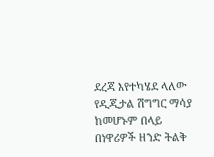ደረጃ እየተካሄደ ላለው የዲጂታል ሽግግር ማሳያ ከመሆኑም በላይ በነዋሪዎች ዘንድ ትልቅ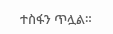ተስፋን ጥሏል።